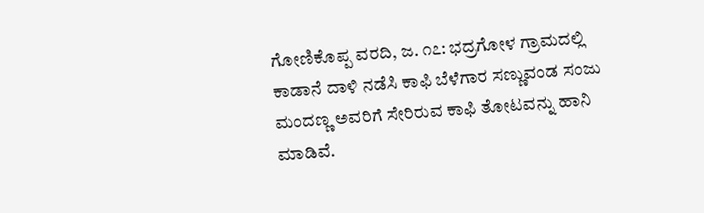ಗೋಣಿಕೊಪ್ಪ ವರದಿ, ಜ. ೧೭: ಭದ್ರಗೋಳ ಗ್ರಾಮದಲ್ಲಿ ಕಾಡಾನೆ ದಾಳಿ ನಡೆಸಿ ಕಾಫಿ ಬೆಳೆಗಾರ ಸಣ್ಣುವಂಡ ಸಂಜು ಮಂದಣ್ಣ ಅವರಿಗೆ ಸೇರಿರುವ ಕಾಫಿ ತೋಟವನ್ನು ಹಾನಿ ಮಾಡಿವೆ.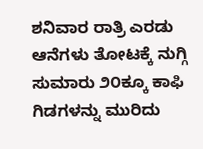ಶನಿವಾರ ರಾತ್ರಿ ಎರಡು ಆನೆಗಳು ತೋಟಕ್ಕೆ ನುಗ್ಗಿ ಸುಮಾರು ೨೦ಕ್ಕೂ ಕಾಫಿ ಗಿಡಗಳನ್ನು ಮುರಿದು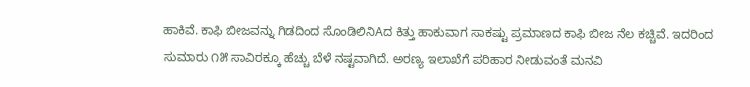ಹಾಕಿವೆ. ಕಾಫಿ ಬೀಜವನ್ನು ಗಿಡದಿಂದ ಸೊಂಡಿಲಿನಿAದ ಕಿತ್ತು ಹಾಕುವಾಗ ಸಾಕಷ್ಟು ಪ್ರಮಾಣದ ಕಾಫಿ ಬೀಜ ನೆಲ ಕಚ್ಚಿವೆ. ಇದರಿಂದ ಸುಮಾರು ೧೫ ಸಾವಿರಕ್ಕೂ ಹೆಚ್ಚು ಬೆಳೆ ನಷ್ಟವಾಗಿದೆ. ಅರಣ್ಯ ಇಲಾಖೆಗೆ ಪರಿಹಾರ ನೀಡುವಂತೆ ಮನವಿ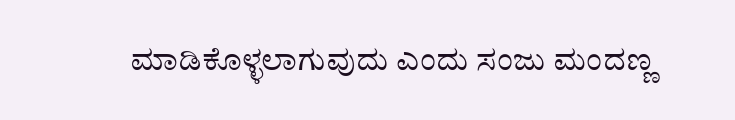ಮಾಡಿಕೊಳ್ಳಲಾಗುವುದು ಎಂದು ಸಂಜು ಮಂದಣ್ಣ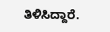ತಿಳಿಸಿದ್ದಾರೆ.